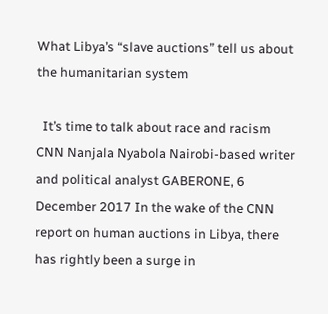What Libya’s “slave auctions” tell us about the humanitarian system

  It’s time to talk about race and racism   CNN Nanjala Nyabola Nairobi-based writer and political analyst GABERONE, 6 December 2017 In the wake of the CNN report on human auctions in Libya, there has rightly been a surge in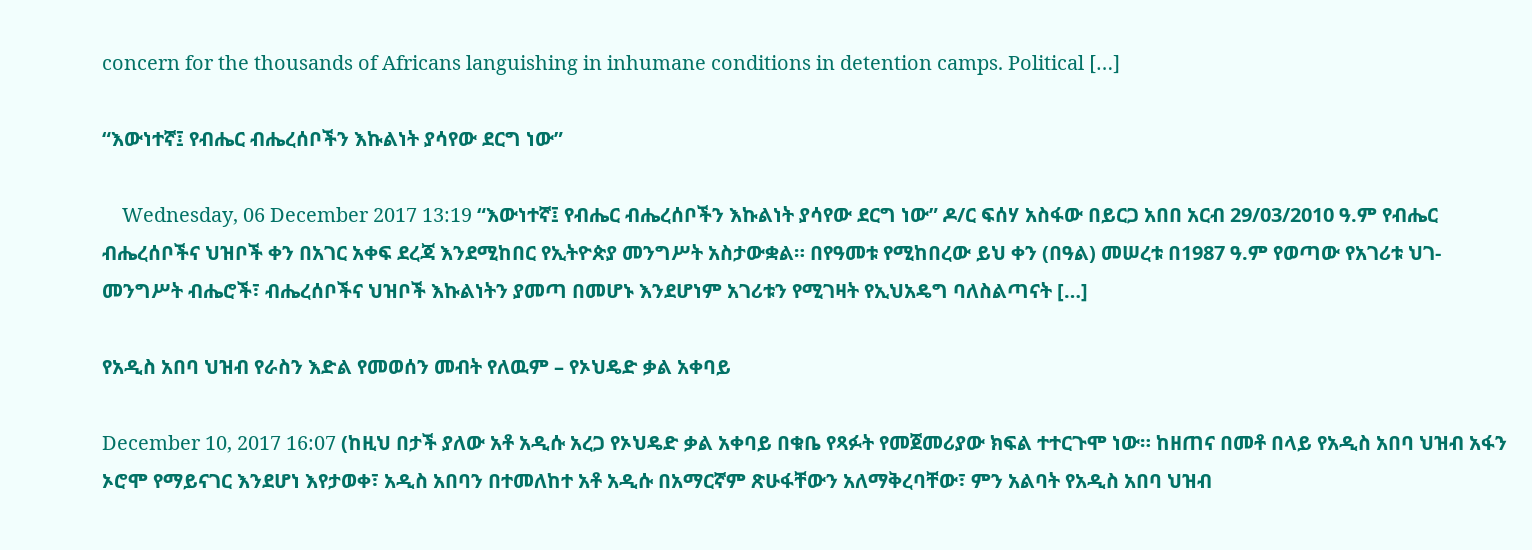concern for the thousands of Africans languishing in inhumane conditions in detention camps. Political […]

“እውነተኛ፤ የብሔር ብሔረሰቦችን እኩልነት ያሳየው ደርግ ነው”

    Wednesday, 06 December 2017 13:19 “እውነተኛ፤ የብሔር ብሔረሰቦችን እኩልነት ያሳየው ደርግ ነው” ዶ/ር ፍሰሃ አስፋው በይርጋ አበበ አርብ 29/03/2010 ዓ.ም የብሔር ብሔረሰቦችና ህዝቦች ቀን በአገር አቀፍ ደረጃ እንደሚከበር የኢትዮጵያ መንግሥት አስታውቋል። በየዓመቱ የሚከበረው ይህ ቀን (በዓል) መሠረቱ በ1987 ዓ.ም የወጣው የአገሪቱ ህገ-መንግሥት ብሔሮች፣ ብሔረሰቦችና ህዝቦች እኩልነትን ያመጣ በመሆኑ እንደሆነም አገሪቱን የሚገዛት የኢህአዴግ ባለስልጣናት […]

የአዲስ አበባ ህዝብ የራስን እድል የመወሰን መብት የለዉም – የኦህዴድ ቃል አቀባይ

December 10, 2017 16:07 (ከዚህ በታች ያለው አቶ አዲሱ አረጋ የኦህዴድ ቃል አቀባይ በቁቤ የጻፉት የመጀመሪያው ክፍል ተተርጉሞ ነው። ከዘጠና በመቶ በላይ የአዲስ አበባ ህዝብ አፋን ኦሮሞ የማይናገር እንደሆነ እየታወቀ፣ አዲስ አበባን በተመለከተ አቶ አዲሱ በአማርኛም ጽሁፋቸውን አለማቅረባቸው፣ ምን አልባት የአዲስ አበባ ህዝብ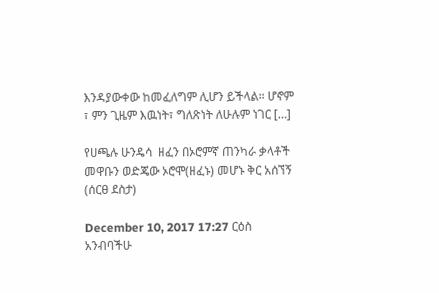እንዳያውቀው ከመፈለግም ሊሆን ይችላል። ሆኖም ፣ ምን ጊዜም እዉነት፣ ግለጽነት ለሁሉም ነገር […]

የሀጫሉ ሁንዴሳ  ዘፈን በኦሮምኛ ጠንካራ ቃላቶች መዋቡን ወድጄው ኦሮሞ(ዘፈኑ) መሆኑ ቅር አሰኘኝ (ሰርፀ ደስታ)

December 10, 2017 17:27 ርዕስ አንብባችሁ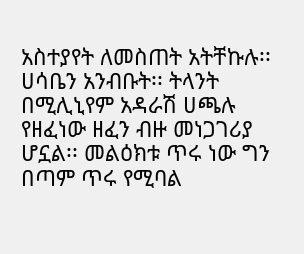አስተያየት ለመስጠት አትቸኩሉ፡፡ ሀሳቤን አንብቡት፡፡ ትላንት በሚሊኒየም አዳራሽ ሀጫሉ የዘፈነው ዘፈን ብዙ መነጋገሪያ ሆኗል፡፡ መልዕክቱ ጥሩ ነው ግን በጣም ጥሩ የሚባል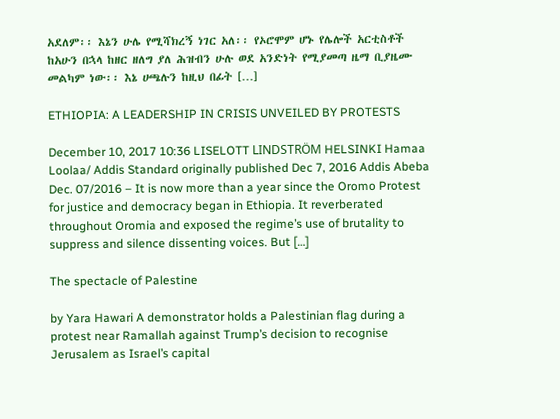አደለም፡፡ እኔን ሁሌ የሚሻክረኝ ነገር አለ፡፡ የኦሮሞም ሆኑ የሌሎች አርቲስቶች ከአሁን በኋላ ከዘር ዘለግ ያለ ሕዝብን ሁሉ ወደ አንድነት የሚያመጣ ዜማ ቢያዜሙ መልካም ነው፡፡ እኔ ሀጫሉን ከዚህ በፊት […]

ETHIOPIA: A LEADERSHIP IN CRISIS UNVEILED BY PROTESTS

December 10, 2017 10:36 LISELOTT LINDSTRÖM HELSINKI Hamaa Loolaa/ Addis Standard originally published Dec 7, 2016 Addis Abeba Dec. 07/2016 – It is now more than a year since the Oromo Protest for justice and democracy began in Ethiopia. It reverberated throughout Oromia and exposed the regime’s use of brutality to suppress and silence dissenting voices. But […]

The spectacle of Palestine

by Yara Hawari A demonstrator holds a Palestinian flag during a protest near Ramallah against Trump’s decision to recognise Jerusalem as Israel’s capital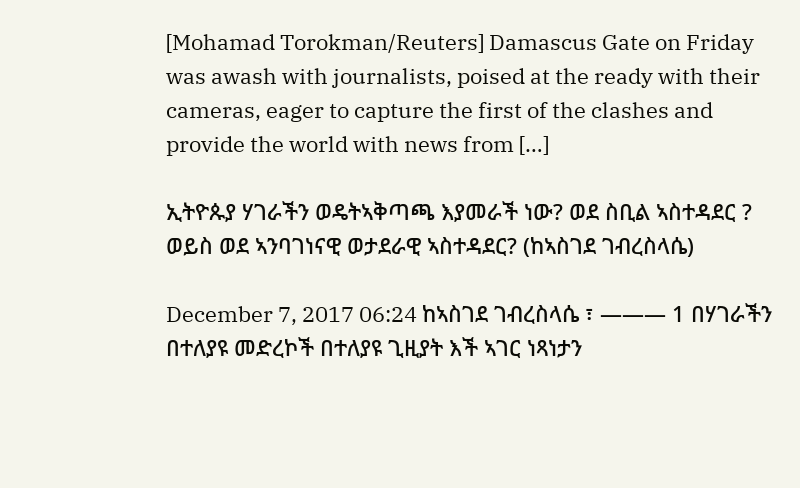[Mohamad Torokman/Reuters] Damascus Gate on Friday was awash with journalists, poised at the ready with their cameras, eager to capture the first of the clashes and provide the world with news from […]

ኢትዮጱያ ሃገራችን ወዴትኣቅጣጫ እያመራች ነው? ወደ ስቢል ኣስተዳደር ? ወይስ ወደ ኣንባገነናዊ ወታደራዊ ኣስተዳደር? (ከኣስገደ ገብረስላሴ)

December 7, 2017 06:24 ከኣስገደ ገብረስላሴ ፣ ——— 1 በሃገራችን በተለያዩ መድረኮች በተለያዩ ጊዚያት እች ኣገር ነጻነታን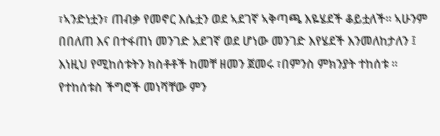፣ኣንድነቷን፣ ጠብቃ የመኖር እሴቷን ወደ ኣደገኛ ኣቅጣጫ እዬሄደች ቆይቷለች። ኣሁንም በበለጠ እና በተፋጠነ መንገድ አደገኛ ወደ ሆነው መንገድ እየሄደች እንመለከታለን ፤ እነዚህ የሚከሰቱትን ክስቶቶች ከመቸ ዘመን ጀመሩ ፣በምንስ ምክንያት ተከሰቱ ። የተከሰቱስ ችግሮች መነሻቸው ምን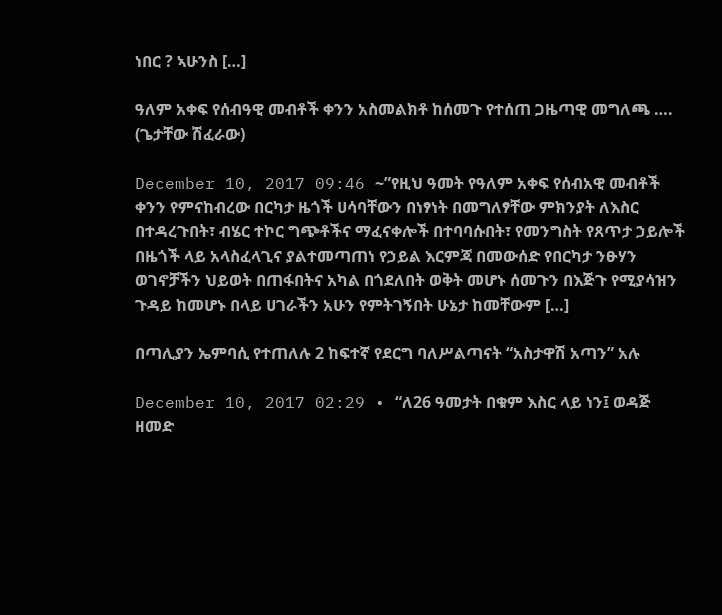ነበር ? ኣሁንስ […]

ዓለም አቀፍ የሰብዓዊ መብቶች ቀንን አስመልክቶ ከሰመጉ የተሰጠ ጋዜጣዊ መግለጫ …. (ጌታቸው ሽፈራው)

December 10, 2017 09:46 ~”የዚህ ዓመት የዓለም አቀፍ የሰብአዊ መብቶች ቀንን የምናከብረው በርካታ ዜጎች ሀሳባቸውን በነፃነት በመግለፃቸው ምክንያት ለእስር በተዳረጉበት፣ ብሄር ተኮር ግጭቶችና ማፈናቀሎች በተባባሱበት፣ የመንግስት የጸጥታ ኃይሎች በዜጎች ላይ አላስፈላጊና ያልተመጣጠነ የኃይል እርምጃ በመውሰድ የበርካታ ንፁሃን ወገኖቻችን ህይወት በጠፋበትና አካል በጎደለበት ወቅት መሆኑ ሰመጉን በእጅጉ የሚያሳዝን ጉዳይ ከመሆኑ በላይ ሀገራችን አሁን የምትገኝበት ሁኔታ ከመቸውም […]

በጣሊያን ኤምባሲ የተጠለሉ 2 ከፍተኛ የደርግ ባለሥልጣናት “አስታዋሽ አጣን” አሉ

December 10, 2017 02:29 • “ለ26 ዓመታት በቁም እስር ላይ ነን፤ ወዳጅ ዘመድ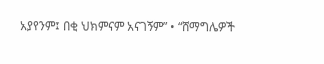አያየንም፤ በቂ ህክምናም አናገኝም” • “ሸማግሌዎች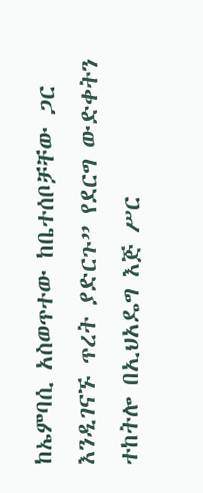ከኤምባሲ አስወጥተው ከቤተሰቦቻቸው ጋር እንዲገናኙ ጥረት ያድርጉ” የደርግ ውድቀትን ተከትሎ በኢህአዴግ እጅ ሥር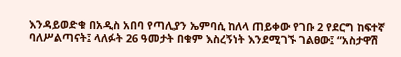እንዳይወድቁ በአዲስ አበባ የጣሊያን ኤምባሲ ከለላ ጠይቀው የገቡ 2 የደርግ ከፍተኛ ባለሥልጣናት፤ ላለፉት 26 ዓመታት በቁም እስረኝነት እንደሚገኙ ገልፀው፤ “አስታዋሽ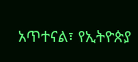አጥተናል፣ የኢትዮጵያ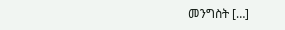መንግስት […]